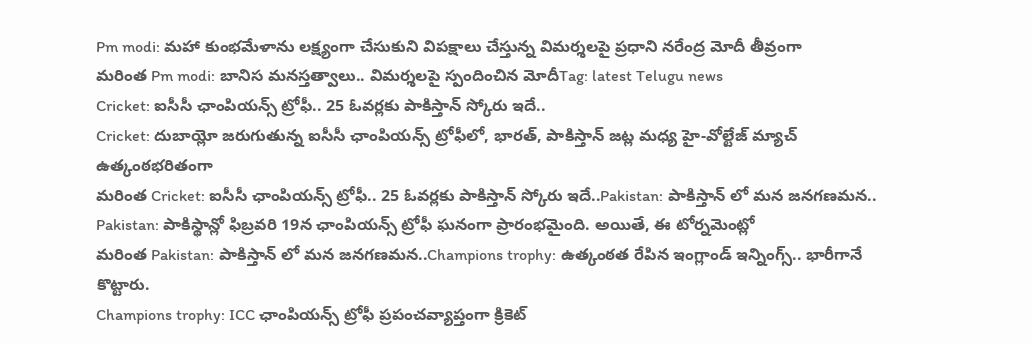Pm modi: మహా కుంభమేళాను లక్ష్యంగా చేసుకుని విపక్షాలు చేస్తున్న విమర్శలపై ప్రధాని నరేంద్ర మోదీ తీవ్రంగా
మరింత Pm modi: బానిస మనస్తత్వాలు.. విమర్శలపై స్పందించిన మోదీTag: latest Telugu news
Cricket: ఐసీసీ ఛాంపియన్స్ ట్రోఫీ.. 25 ఓవర్లకు పాకిస్తాన్ స్కోరు ఇదే..
Cricket: దుబాయ్లో జరుగుతున్న ఐసీసీ ఛాంపియన్స్ ట్రోఫీలో, భారత్, పాకిస్తాన్ జట్ల మధ్య హై-వోల్టేజ్ మ్యాచ్ ఉత్కంఠభరితంగా
మరింత Cricket: ఐసీసీ ఛాంపియన్స్ ట్రోఫీ.. 25 ఓవర్లకు పాకిస్తాన్ స్కోరు ఇదే..Pakistan: పాకిస్తాన్ లో మన జనగణమన..
Pakistan: పాకిస్థాన్లో ఫిబ్రవరి 19న ఛాంపియన్స్ ట్రోఫీ ఘనంగా ప్రారంభమైంది. అయితే, ఈ టోర్నమెంట్లో
మరింత Pakistan: పాకిస్తాన్ లో మన జనగణమన..Champions trophy: ఉత్కంఠత రేపిన ఇంగ్లాండ్ ఇన్నింగ్స్.. భారీగానే కొట్టారు.
Champions trophy: ICC ఛాంపియన్స్ ట్రోఫీ ప్రపంచవ్యాప్తంగా క్రికెట్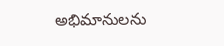అభిమానులను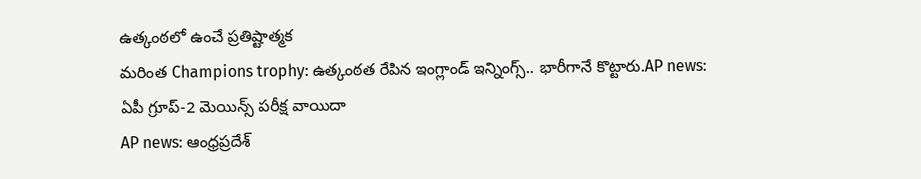ఉత్కంఠలో ఉంచే ప్రతిష్టాత్మక
మరింత Champions trophy: ఉత్కంఠత రేపిన ఇంగ్లాండ్ ఇన్నింగ్స్.. భారీగానే కొట్టారు.AP news: ఏపీ గ్రూప్-2 మెయిన్స్ పరీక్ష వాయిదా
AP news: ఆంధ్రప్రదేశ్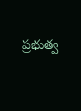ప్రభుత్వ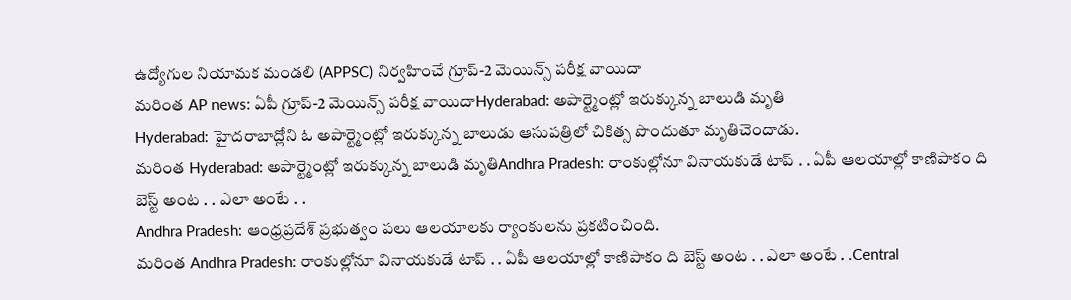ఉద్యోగుల నియామక మండలి (APPSC) నిర్వహించే గ్రూప్-2 మెయిన్స్ పరీక్ష వాయిదా
మరింత AP news: ఏపీ గ్రూప్-2 మెయిన్స్ పరీక్ష వాయిదాHyderabad: అపార్ట్మెంట్లో ఇరుక్కున్న బాలుడి మృతి
Hyderabad: హైదరాబాద్లోని ఓ అపార్ట్మెంట్లో ఇరుక్కున్న బాలుడు ఆసుపత్రిలో చికిత్స పొందుతూ మృతిచెందాడు.
మరింత Hyderabad: అపార్ట్మెంట్లో ఇరుక్కున్న బాలుడి మృతిAndhra Pradesh: రాంకుల్లోనూ వినాయకుడే టాప్ . . ఏపీ ఆలయాల్లో కాణిపాకం ది బెస్ట్ అంట . . ఎలా అంటే . .
Andhra Pradesh: ఆంధ్రప్రదేశ్ ప్రభుత్వం పలు ఆలయాలకు ర్యాంకులను ప్రకటించింది.
మరింత Andhra Pradesh: రాంకుల్లోనూ వినాయకుడే టాప్ . . ఏపీ ఆలయాల్లో కాణిపాకం ది బెస్ట్ అంట . . ఎలా అంటే . .Central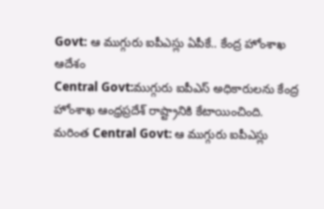Govt: ఆ ముగ్గురు ఐపీఎస్లు ఏపీకే.. కేంద్ర హోంశాఖ ఆదేశం
Central Govt:ముగ్గురు ఐపీఎస్ అధికారులను కేంద్ర హోంశాఖ ఆంధ్రప్రదేశ్ రాష్ట్రానికి కేటాయించింది.
మరింత Central Govt: ఆ ముగ్గురు ఐపీఎస్లు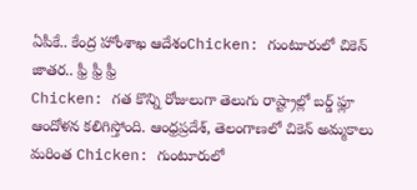ఏపీకే.. కేంద్ర హోంశాఖ ఆదేశంChicken: గుంటూరులో చికెన్ జాతర.. ఫ్రీ ఫ్రీ ఫ్రీ
Chicken: గత కొన్ని రోజులుగా తెలుగు రాష్ట్రాల్లో బర్డ్ ఫ్లూ ఆందోళన కలిగిస్తోంది. ఆంధ్రప్రదేశ్, తెలంగాణలో చికెన్ అమ్మకాలు
మరింత Chicken: గుంటూరులో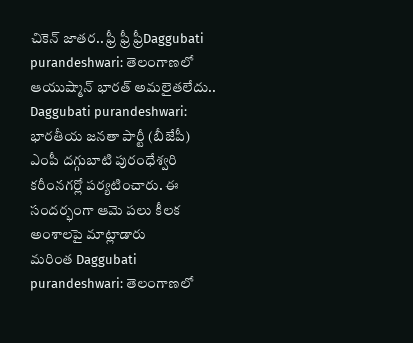చికెన్ జాతర.. ఫ్రీ ఫ్రీ ఫ్రీDaggubati purandeshwari: తెలంగాణలో ఆయుష్మాన్ భారత్ అమలైతలేదు..
Daggubati purandeshwari: భారతీయ జనతా పార్టీ (బీజేపీ) ఎంపీ దగ్గుబాటి పురంధేశ్వరి కరీంనగర్లో పర్యటించారు. ఈ సందర్భంగా ఆమె పలు కీలక అంశాలపై మాట్లాడారు
మరింత Daggubati purandeshwari: తెలంగాణలో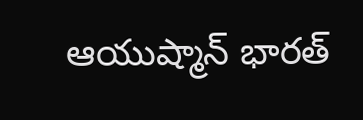ఆయుష్మాన్ భారత్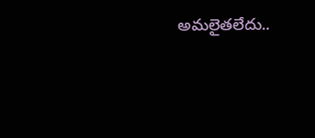అమలైతలేదు..